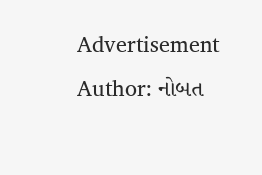Advertisement
Author: નોબત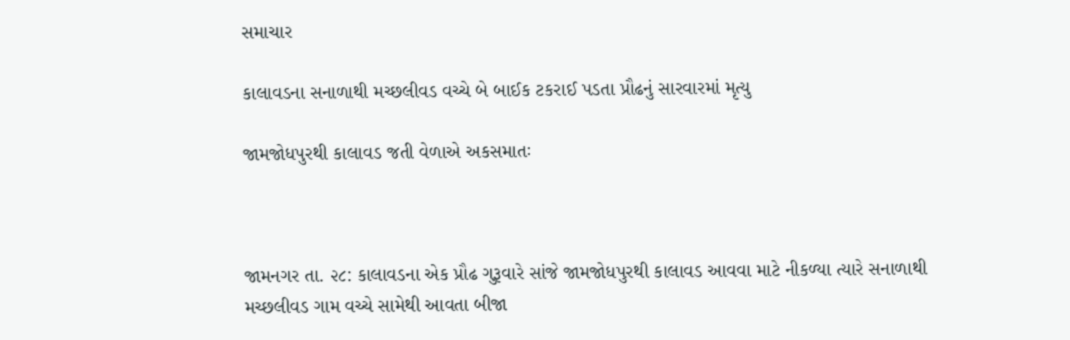સમાચાર

કાલાવડના સનાળાથી મચ્છલીવડ વચ્ચે બે બાઈક ટકરાઈ પડતા પ્રૌઢનું સારવારમાં મૃત્યુ

જામજોધપુરથી કાલાવડ જતી વેળાએ અકસમાતઃ



જામનગર તા. ૨૮: કાલાવડના એક પ્રૌઢ ગુરૂવારે સાંજે જામજોધપુરથી કાલાવડ આવવા માટે નીકળ્યા ત્યારે સનાળાથી મચ્છલીવડ ગામ વચ્ચે સામેથી આવતા બીજા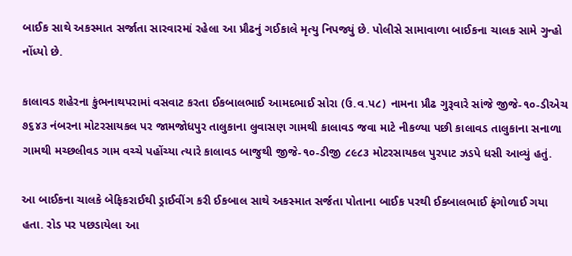બાઈક સાથે અકસ્માત સર્જાતા સારવારમાં રહેલા આ પ્રૌઢનું ગઈકાલે મૃત્યુ નિપજ્યું છે. પોલીસે સામાવાળા બાઈકના ચાલક સામે ગુન્હો નોંધ્યો છે.

કાલાવડ શહેરના કુંભનાથપરામાં વસવાટ કરતા ઈકબાલભાઈ આમદભાઈ સોરા (ઉ.વ.પ૮) નામના પ્રૌઢ ગુરૂવારે સાંજે જીજે-૧૦-ડીએચ ૭૬૪૩ નંબરના મોટરસાયકલ પર જામજોધપુર તાલુકાના લુવાસણ ગામથી કાલાવડ જવા માટે નીકળ્યા પછી કાલાવડ તાલુકાના સનાળા ગામથી મચ્છલીવડ ગામ વચ્ચે પહોંચ્યા ત્યારે કાલાવડ બાજુથી જીજે-૧૦-ડીજી ૮૯૮૩ મોટરસાયકલ પુરપાટ ઝડપે ધસી આવ્યું હતું.

આ બાઈકના ચાલકે બેફિકરાઈથી ડ્રાઈવીંગ કરી ઈકબાલ સાથે અકસ્માત સર્જતા પોતાના બાઈક પરથી ઈકબાલભાઈ ફંગોળાઈ ગયા હતા. રોડ પર પછડાયેલા આ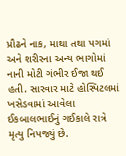પ્રૌઢને નાક, માથા તથા પગમાં અને શરીરના અન્ય ભાગોમાં નાની મોટી ગંભીર ઈજા થઈ હતી. સારવાર માટે હોસ્પિટલમાં ખસેડવામાં આવેલા ઈકબાલભાઈનું ગઈકાલે રાત્રે મૃત્યુ નિપજ્યું છે.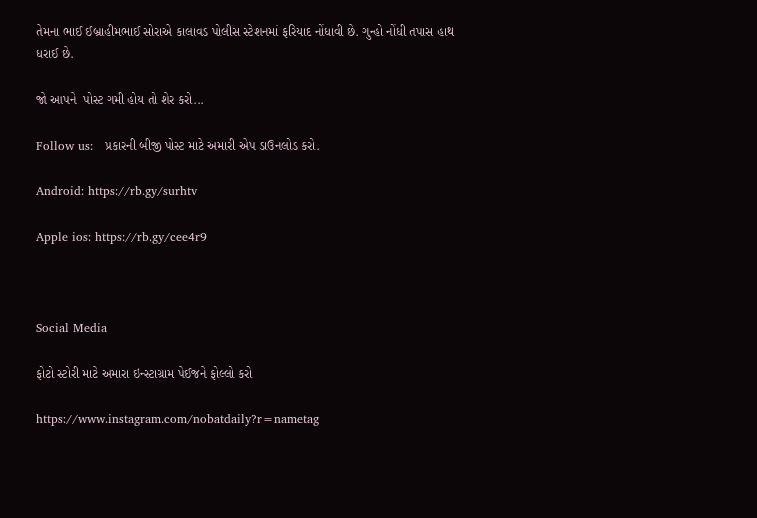તેમના ભાઈ ઈબ્રાહીમભાઈ સોરાએ કાલાવડ પોલીસ સ્ટેશનમાં ફરિયાદ નોંધાવી છે. ગુન્હો નોંધી તપાસ હાથ ધરાઈ છે.

જો આપને  પોસ્ટ ગમી હોય તો શેર કરો...

Follow us:   પ્રકારની બીજી પોસ્ટ માટે અમારી એપ ડાઉનલોડ કરો.

Android: https://rb.gy/surhtv

Apple ios: https://rb.gy/cee4r9



Social Media

ફોટો સ્ટોરી માટે અમારા ઇન્સ્ટાગ્રામ પેઈજને ફોલ્લો કરો

https://www.instagram.com/nobatdaily?r=nametag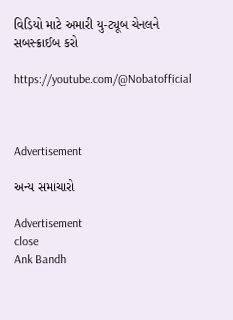વિડિયો માટે અમારી યુ-ટ્યૂબ ચેનલને સબસ્ક્રાઈબ કરો

https://youtube.com/@Nobatofficial



Advertisement

અન્ય સમાચારો

Advertisement
close
Ank Bandh